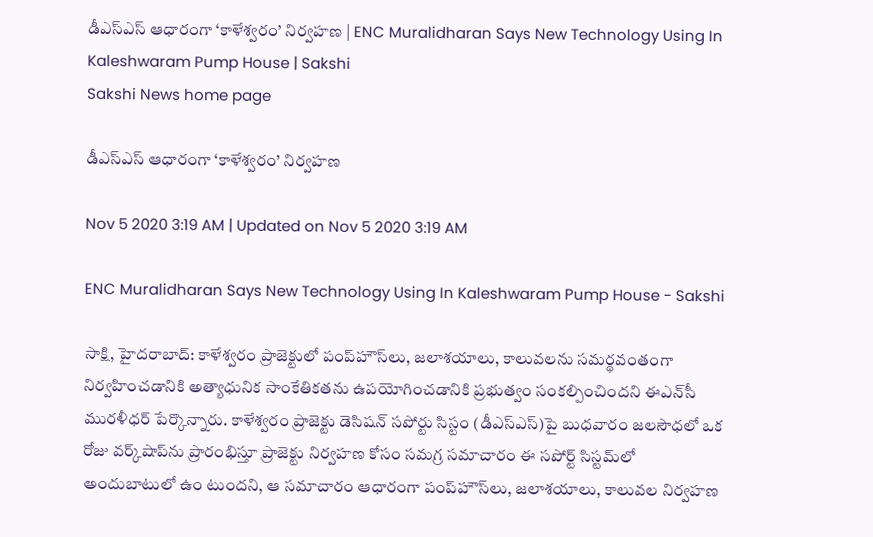డీఎస్‌ఎస్‌ ఆధారంగా ‘కాళేశ్వరం’ నిర్వహణ | ENC Muralidharan Says New Technology Using In Kaleshwaram Pump House | Sakshi
Sakshi News home page

డీఎస్‌ఎస్‌ ఆధారంగా ‘కాళేశ్వరం’ నిర్వహణ

Nov 5 2020 3:19 AM | Updated on Nov 5 2020 3:19 AM

ENC Muralidharan Says New Technology Using In Kaleshwaram Pump House - Sakshi

సాక్షి, హైదరాబాద్‌: కాళేశ్వరం ప్రాజెక్టులో పంప్‌హౌస్‌లు, జలాశయాలు, కాలువలను సమర్థవంతంగా నిర్వహించడానికి అత్యాధునిక సాంకేతికతను ఉపయోగించడానికి ప్రభుత్వం సంకల్పించిందని ఈఎన్‌సీ మురళీధర్‌ పేర్కొన్నారు. కాళేశ్వరం ప్రాజెక్టు డెసిషన్‌ సపోర్టు సిస్టం (డీఎస్‌ఎస్‌)పై బుధవారం జలసౌధలో ఒక రోజు వర్క్‌షాప్‌ను ప్రారంభిస్తూ ప్రాజెక్టు నిర్వహణ కోసం సమగ్ర సమాచారం ఈ సపోర్ట్‌ సిస్టమ్‌లో అందుబాటులో ఉం టుందని, ఆ సమాచారం ఆధారంగా పంప్‌హౌస్‌లు, జలాశయాలు, కాలువల నిర్వహణ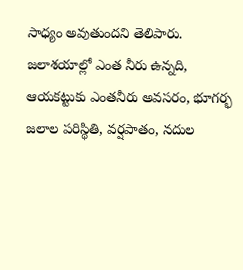సాధ్యం అవుతుందని తెలిపారు. జలాశయాల్లో ఎంత నీరు ఉన్నది, ఆయకట్టుకు ఎంతనీరు అవసరం, భూగర్భ జలాల పరిస్థితి, వర్షపాతం, నదుల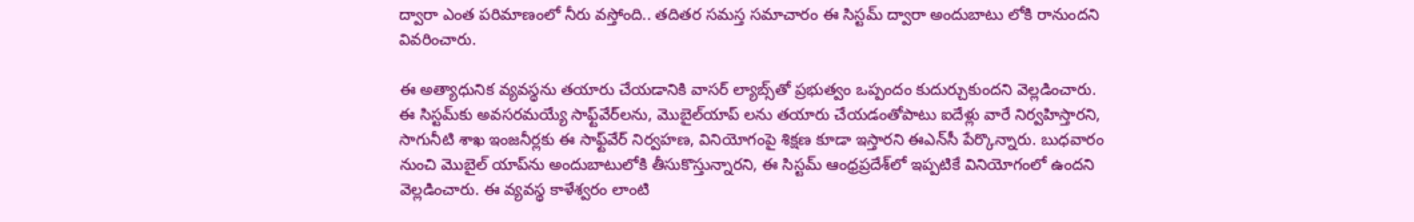ద్వారా ఎంత పరిమాణంలో నీరు వస్తోంది.. తదితర సమస్త సమాచారం ఈ సిస్టమ్‌ ద్వారా అందుబాటు లోకి రానుందని వివరించారు.

ఈ అత్యాధునిక వ్యవస్థను తయారు చేయడానికి వాసర్‌ ల్యాబ్స్‌తో ప్రభుత్వం ఒప్పందం కుదుర్చుకుందని వెల్లడించారు. ఈ సిస్టమ్‌కు అవసరమయ్యే సాఫ్ట్‌వేర్‌లను, మొబైల్‌యాప్‌ లను తయారు చేయడంతోపాటు ఐదేళ్లు వారే నిర్వహిస్తారని, సాగునీటి శాఖ ఇంజనీర్లకు ఈ సాఫ్ట్‌వేర్‌ నిర్వహణ, వినియోగంపై శిక్షణ కూడా ఇస్తారని ఈఎన్‌సీ పేర్కొన్నారు. బుధవారం నుంచి మొబైల్‌ యాప్‌ను అందుబాటులోకి తీసుకొస్తున్నారని, ఈ సిస్టమ్‌ ఆంధ్రప్రదేశ్‌లో ఇప్పటికే వినియోగంలో ఉందని  వెల్లడించారు. ఈ వ్యవస్థ కాళేశ్వరం లాంటి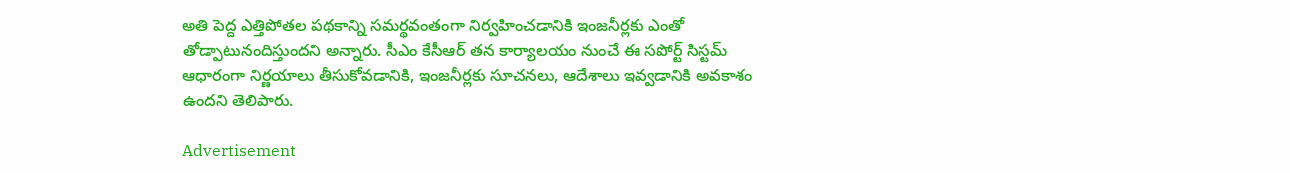అతి పెద్ద ఎత్తిపోతల పథకాన్ని సమర్థవంతంగా నిర్వహించడానికి ఇంజనీర్లకు ఎంతో తోడ్పాటునందిస్తుందని అన్నారు. సీఎం కేసీఆర్‌ తన కార్యాలయం నుంచే ఈ సపోర్ట్‌ సిస్టమ్‌ ఆధారంగా నిర్ణయాలు తీసుకోవడానికి, ఇంజనీర్లకు సూచనలు, ఆదేశాలు ఇవ్వడానికి అవకాశం ఉందని తెలిపారు.

Advertisement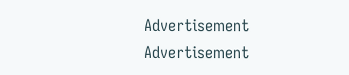Advertisement
Advertisement